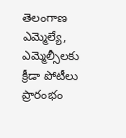తెలంగాణ ఎమ్మెల్యే, ఎమ్మెల్సీలకు క్రీడా పోటీలు ప్రారంభం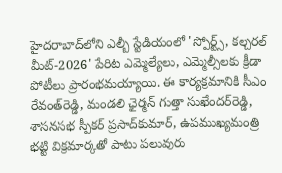హైదరాబాద్‌లోని ఎల్బీ స్టేడియంలో 'స్పోర్ట్స్‌, కల్చరల్‌ మీట్‌-2026' పేరిట ఎమ్మెల్యేలు, ఎమ్మెల్సీలకు క్రీడా పోటీలు ప్రారంభమయ్యాయి. ఈ కార్యక్రమానికి సీఎం రేవంత్‌రెడ్డి, మండలి ఛైర్మన్‌ గుత్తా సుఖేందర్‌రెడ్డి, శాసనసభ స్పీకర్‌ ప్రసాద్‌కుమార్‌, ఉపముఖ్యమంత్రి భట్టి విక్రమార్కతో పాటు పలువురు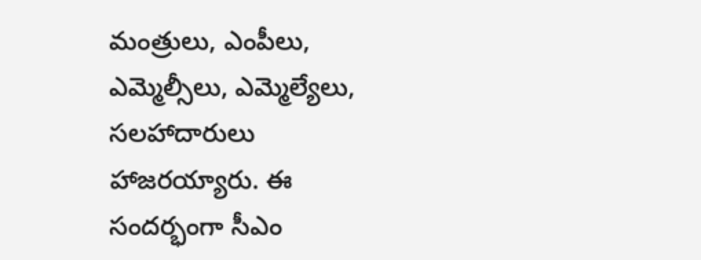మంత్రులు, ఎంపీలు, ఎమ్మెల్సీలు, ఎమ్మెల్యేలు, సలహాదారులు హాజరయ్యారు. ఈ సందర్భంగా సీఎం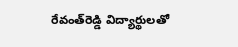రేవంత్‌రెడ్డి విద్యార్థులతో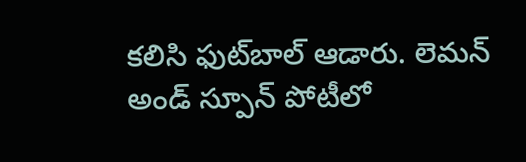కలిసి ఫుట్‌బాల్‌ ఆడారు. లెమన్‌ అండ్‌ స్పూన్‌ పోటీలో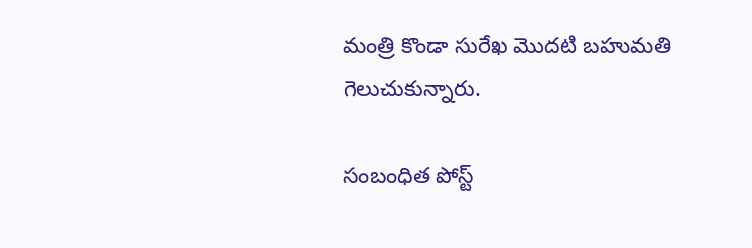మంత్రి కొండా సురేఖ మొదటి బహుమతి గెలుచుకున్నారు.

సంబంధిత పోస్ట్